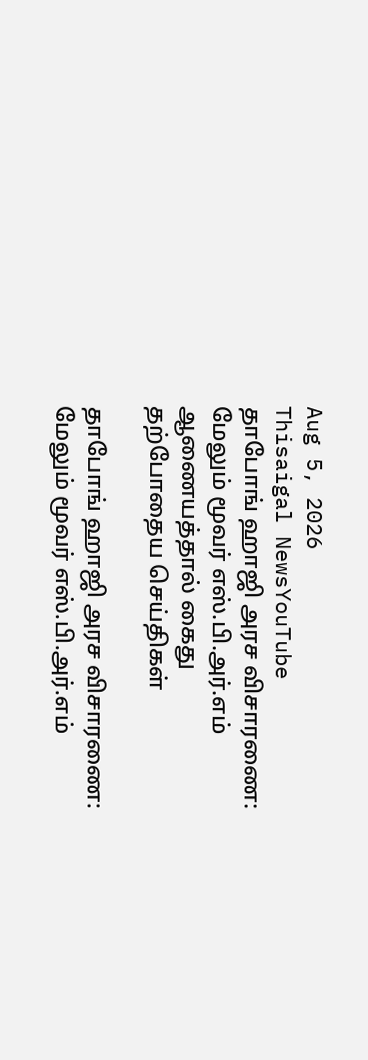Aug 5, 2026
Thisaigal NewsYouTube
தாபோங் ஹாஜி அரச விசாரணை: மேலும் மூவர் எஸ்.பி.அர்.எம் ஆணையத்தால் கைது
தற்போதைய செய்திகள்

தாபோங் ஹாஜி அரச விசாரணை: மேலும் மூவர் எஸ்.பி.அர்.எம்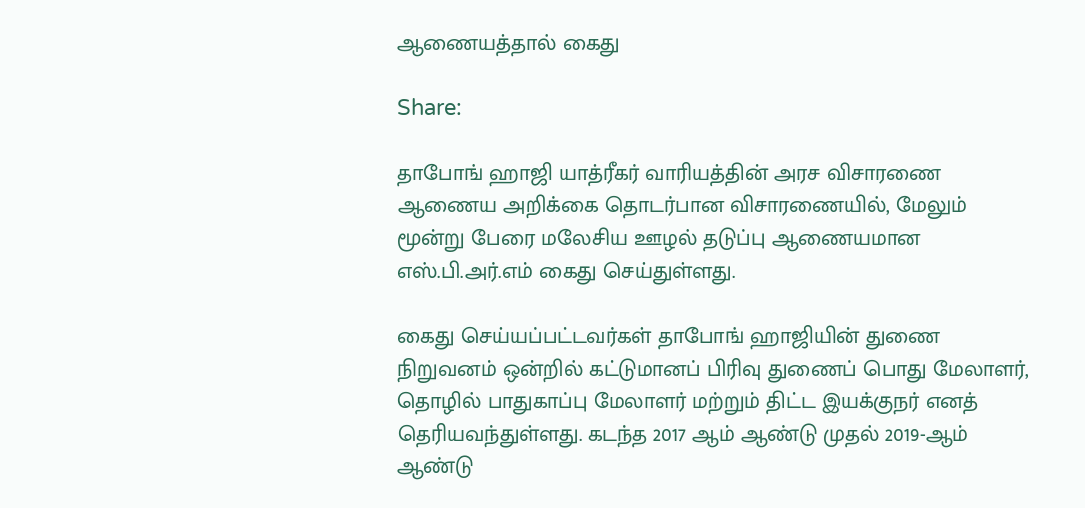ஆணையத்தால் கைது

Share:

தாபோங் ஹாஜி யாத்ரீகர் வாரியத்தின் அரச விசாரணை ஆணைய அறிக்கை தொடர்பான விசாரணையில், மேலும் மூன்று பேரை மலேசிய ஊழல் தடுப்பு ஆணையமான எஸ்.பி.அர்.எம் கைது செய்துள்ளது.

கைது செய்யப்பட்டவர்கள் தாபோங் ஹாஜியின் துணை நிறுவனம் ஒன்றில் கட்டுமானப் பிரிவு துணைப் பொது மேலாளர், தொழில் பாதுகாப்பு மேலாளர் மற்றும் திட்ட இயக்குநர் எனத் தெரியவந்துள்ளது. கடந்த 2017 ஆம் ஆண்டு முதல் 2019-ஆம் ஆண்டு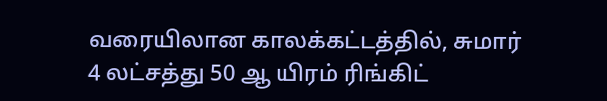வரையிலான காலக்கட்டத்தில், சுமார் 4 லட்சத்து 50 ஆ யிரம் ரிங்கிட்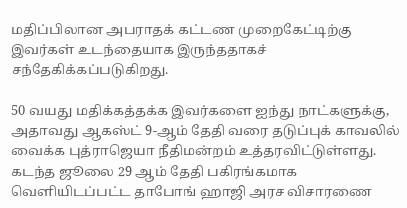மதிப்பிலான அபராதக் கட்டண முறைகேட்டிற்கு இவர்கள் உடந்தையாக இருந்ததாகச் சந்தேகிக்கப்படுகிறது.

50 வயது மதிக்கத்தக்க இவர்களை ஐந்து நாட்களுக்கு, அதாவது ஆகஸ்ட் 9-ஆம் தேதி வரை தடுப்புக் காவலில் வைக்க புத்ராஜெயா நீதிமன்றம் உத்தரவிட்டுள்ளது. கடந்த ஜூலை 29 ஆம் தேதி பகிரங்கமாக வெளியிடப்பட்ட தாபோங் ஹாஜி அரச விசாரணை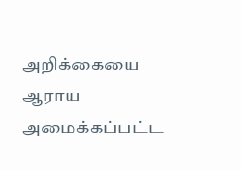அறிக்கையை ஆராய அமைக்கப்பட்ட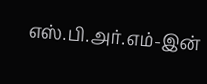எஸ்.பி.அர்.எம்-இன்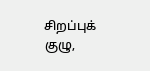சிறப்புக் குழு,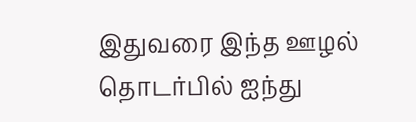இதுவரை இந்த ஊழல் தொடர்பில் ஐந்து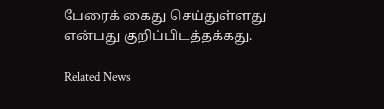பேரைக் கைது செய்துள்ளது என்பது குறிப்பிடத்தக்கது.

Related News